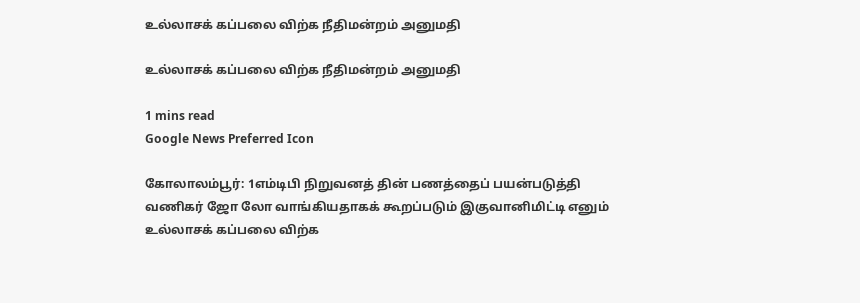உல்லாசக் கப்பலை விற்க நீதிமன்றம் அனுமதி

உல்லாசக் கப்பலை விற்க நீதிமன்றம் அனுமதி

1 mins read
Google News Preferred Icon

கோலாலம்பூர்: 1எம்டிபி நிறுவனத் தின் பணத்தைப் பயன்படுத்தி வணிகர் ஜோ லோ வாங்கியதாகக் கூறப்படும் இகுவானிமிட்டி எனும் உல்லாசக் கப்பலை விற்க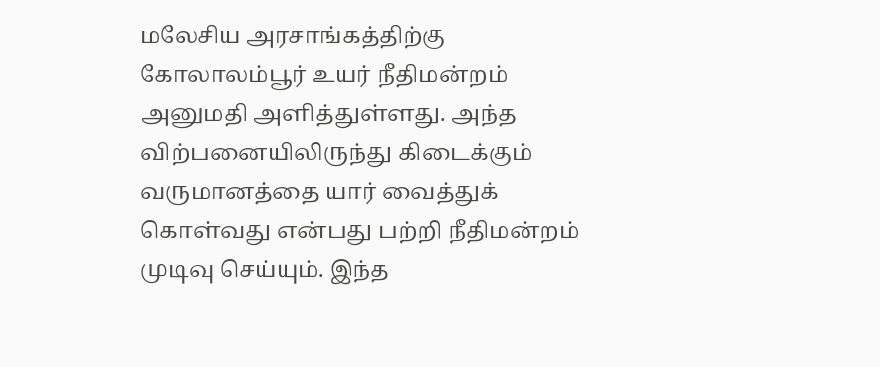மலேசிய அரசாங்கத்திற்கு கோலாலம்பூர் உயர் நீதிமன்றம் அனுமதி அளித்துள்ளது. அந்த விற்பனையிலிருந்து கிடைக்கும் வருமானத்தை யார் வைத்துக் கொள்வது என்பது பற்றி நீதிமன்றம் முடிவு செய்யும். இந்த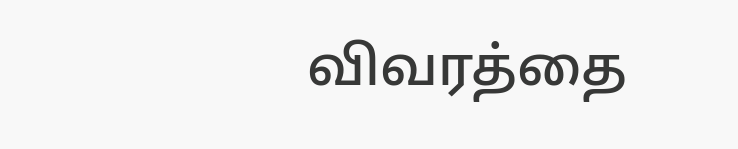விவரத்தை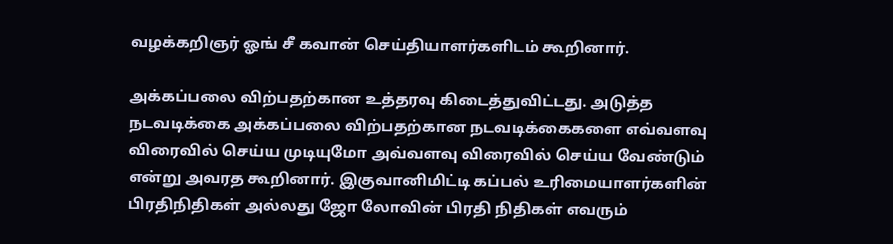வழக்கறிஞர் ஓங் சீ கவான் செய்தியாளர்களிடம் கூறினார்.

அக்கப்பலை விற்பதற்கான உத்தரவு கிடைத்துவிட்டது. அடுத்த நடவடிக்கை அக்கப்பலை விற்பதற்கான நடவடிக்கைகளை எவ்வளவு விரைவில் செய்ய முடியுமோ அவ்வளவு விரைவில் செய்ய வேண்டும் என்று அவரத கூறினார். இகுவானிமிட்டி கப்பல் உரிமையாளர்களின் பிரதிநிதிகள் அல்லது ஜோ லோவின் பிரதி நிதிகள் எவரும்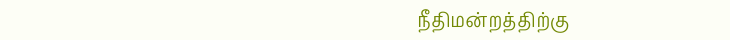நீதிமன்றத்திற்கு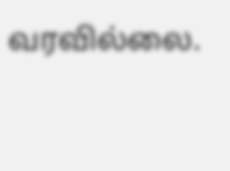வரவில்லை.